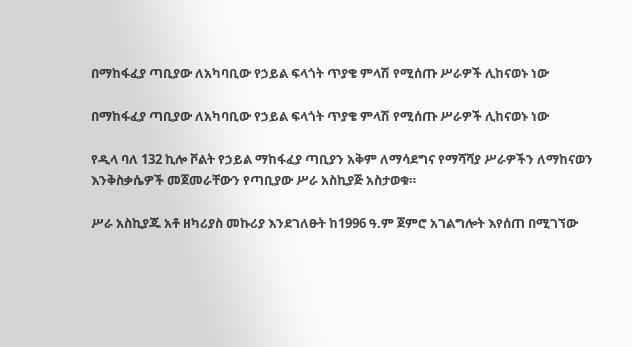በማከፋፈያ ጣቢያው ለአካባቢው የኃይል ፍላጎት ጥያቄ ምላሽ የሚሰጡ ሥራዎች ሊከናወኑ ነው

በማከፋፈያ ጣቢያው ለአካባቢው የኃይል ፍላጎት ጥያቄ ምላሽ የሚሰጡ ሥራዎች ሊከናወኑ ነው

የዲላ ባለ 132 ኪሎ ቮልት የኃይል ማከፋፈያ ጣቢያን አቅም ለማሳደግና የማሻሻያ ሥራዎችን ለማከናወን እንቅስቃሴዎች መጀመራቸውን የጣቢያው ሥራ አስኪያጅ አስታወቁ።

ሥራ አስኪያጁ አቶ ዘካሪያስ መኩሪያ እንደገለፁት ከ1996 ዓ.ም ጀምሮ አገልግሎት እየሰጠ በሚገኘው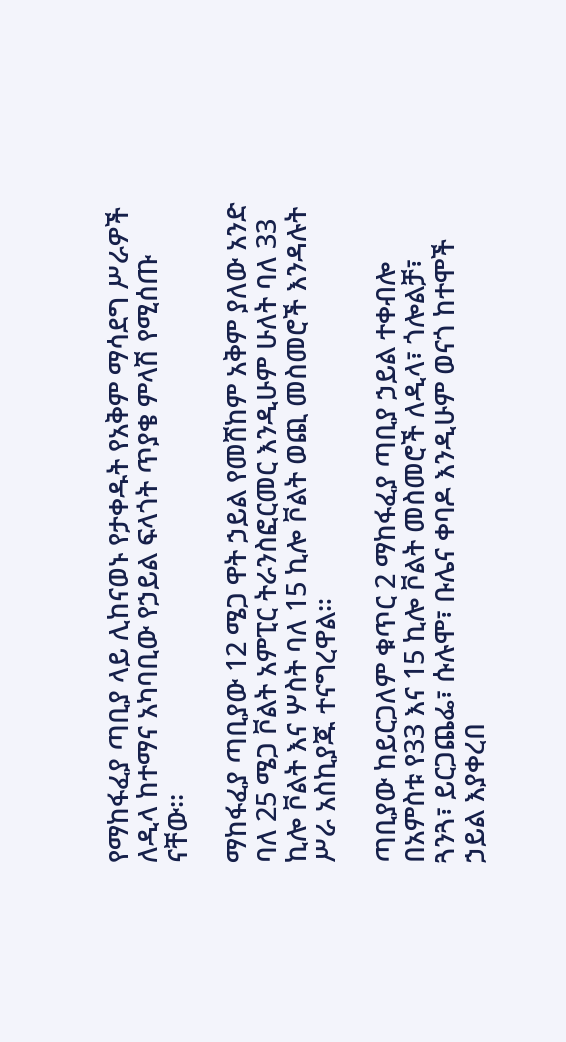የማከፋፈያ ጣቢያ ላይ ሊከናወኑ የታቀዱት የአቅም ማሳደግ ሥራዎች ለዲላ ከተማና አካባቢው የኃይል ፍላጎት ጥያቄ ምላሽ የሚሰጡ ናቸው፡፡

ማከፋፈያ ጣቢያው 12 ሜጋ ዋት ኃይል የመሸከም አቅም ያለው አንድ ባለ 25 ሜጋ ቮልት አምፒር ትራንስፎርመር እንዲሁም ሁለት ባለ 33 ኪሎ ቮልት እና ሦስት ባለ 15 ኪሎ ቮልት ወጪ መስመሮች እንዳሉት ሥራ አስኪያጁ ተናግረዋል።

ጣቢያው ከይርጋለም ቁጥር 2 ማከፋፈያ ጣቢያ ኃይል ተቀብሎ በአምስቱ የ33 እና 15 ኪሎ ቮልት መስመሮች ለዲላ፣ ጎሎልቻ፣ ጓንጓ፣ ይርጋጨፌ፣ ሱሉሞ፣ ቡሌና ቀባዶ እንዲሁም ወናጎ ከተሞች ኃይል እያቀረበ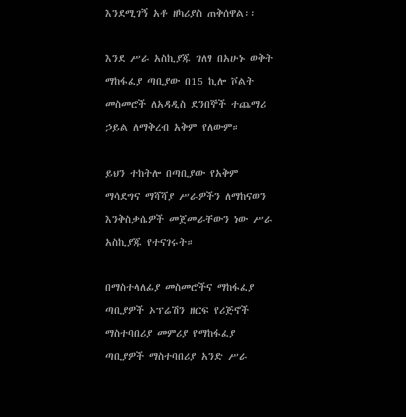እንደሚገኝ አቶ ዘካሪያስ ጠቅሰዋል፡፡

እንደ ሥራ አስኪያጁ ገለፃ በአሁኑ ወቅት ማከፋፈያ ጣቢያው በ15 ኪሎ ቮልት መስመሮች ለአዳዲስ ደንበኞች ተጨማሪ ኃይል ለማቅረብ አቅም የለውም።

ይህን ተከትሎ በጣቢያው የአቅም ማሳደግና ማሻሻያ ሥራዎችን ለማከናወን እንቅስቃሴዎች መጀመራቸውን ነው ሥራ አስኪያጁ የተናገሩት።

በማስተላለፊያ መስመሮችና ማከፋፈያ ጣቢያዎች ኦፕሬሽን ዘርፍ የሪጅኖች ማስተባበሪያ መምሪያ የማከፋፈያ ጣቢያዎች ማስተባበሪያ አንድ ሥራ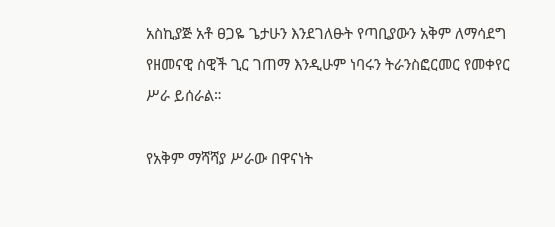አስኪያጅ አቶ ፀጋዬ ጌታሁን እንደገለፁት የጣቢያውን አቅም ለማሳደግ የዘመናዊ ስዊች ጊር ገጠማ እንዲሁም ነባሩን ትራንስፎርመር የመቀየር ሥራ ይሰራል።

የአቅም ማሻሻያ ሥራው በዋናነት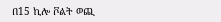በ15 ኪሎ ቮልት ወጪ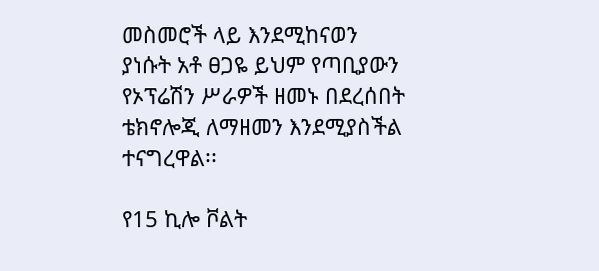መስመሮች ላይ እንደሚከናወን ያነሱት አቶ ፀጋዬ ይህም የጣቢያውን የኦፕሬሽን ሥራዎች ዘመኑ በደረሰበት ቴክኖሎጂ ለማዘመን እንደሚያስችል ተናግረዋል፡፡

የ15 ኪሎ ቮልት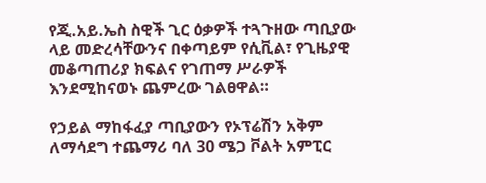የጂ.አይ.ኤስ ስዊች ጊር ዕቃዎች ተጓጉዘው ጣቢያው ላይ መድረሳቸውንና በቀጣይም የሲቪል፣ የጊዜያዊ መቆጣጠሪያ ክፍልና የገጠማ ሥራዎች እንደሚከናወኑ ጨምረው ገልፀዋል።

የኃይል ማከፋፈያ ጣቢያውን የኦፕሬሽን አቅም ለማሳደግ ተጨማሪ ባለ 30 ሜጋ ቮልት አምፒር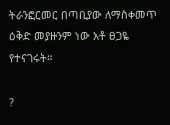ትራንፎርመር በጣቢያው ለማስቀመጥ ዕቅድ መያዙንም ነው አቶ ፀጋዬ የተናገሩት።

?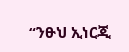“ንፁህ ኢነርጂ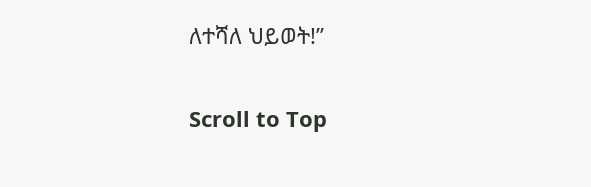ለተሻለ ህይወት!”

Scroll to Top